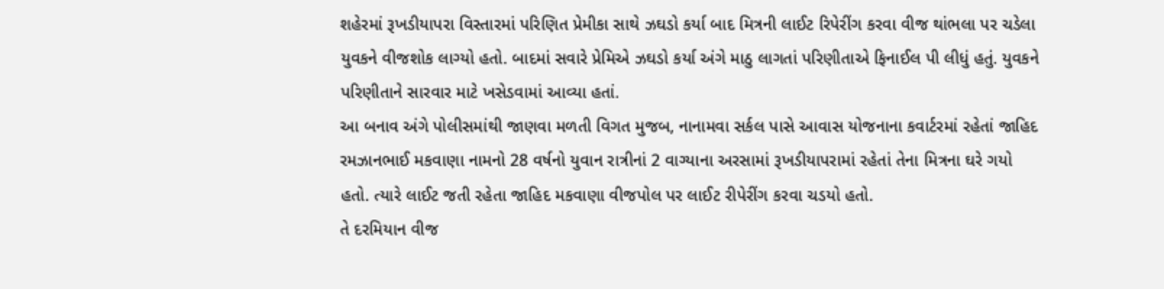શહેરમાં રૂખડીયાપરા વિસ્તારમાં પરિણિત પ્રેમીકા સાથે ઝઘડો કર્યા બાદ મિત્રની લાઈટ રિપેરીંગ કરવા વીજ થાંભલા પર ચડેલા યુવકને વીજશોક લાગ્યો હતો. બાદમાં સવારે પ્રેમિએ ઝઘડો કર્યા અંગે માઠુ લાગતાં પરિણીતાએ ફિનાઈલ પી લીધું હતું. યુવકને પરિણીતાને સારવાર માટે ખસેડવામાં આવ્યા હતાં.
આ બનાવ અંગે પોલીસમાંથી જાણવા મળતી વિગત મુજબ, નાનામવા સર્કલ પાસે આવાસ યોજનાના કવાર્ટરમાં રહેતાં જાહિદ રમઝાનભાઈ મકવાણા નામનો 28 વર્ષનો યુવાન રાત્રીનાં 2 વાગ્યાના અરસામાં રૂખડીયાપરામાં રહેતાં તેના મિત્રના ઘરે ગયો હતો. ત્યારે લાઈટ જતી રહેતા જાહિદ મકવાણા વીજપોલ પર લાઈટ રીપેરીંગ કરવા ચડયો હતો.
તે દરમિયાન વીજ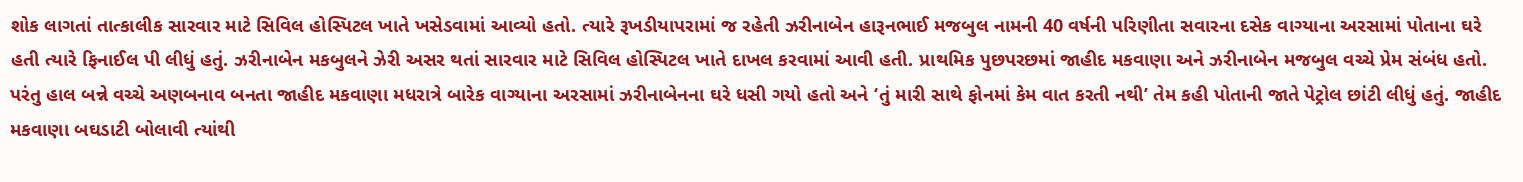શોક લાગતાં તાત્કાલીક સારવાર માટે સિવિલ હોસ્પિટલ ખાતે ખસેડવામાં આવ્યો હતો. ત્યારે રૂખડીયાપરામાં જ રહેતી ઝરીનાબેન હારૂનભાઈ મજબુલ નામની 40 વર્ષની પરિણીતા સવારના દસેક વાગ્યાના અરસામાં પોતાના ઘરે હતી ત્યારે ફિનાઈલ પી લીધું હતું. ઝરીનાબેન મકબુલને ઝેરી અસર થતાં સારવાર માટે સિવિલ હોસ્પિટલ ખાતે દાખલ કરવામાં આવી હતી. પ્રાથમિક પુછપરછમાં જાહીદ મકવાણા અને ઝરીનાબેન મજબુલ વચ્ચે પ્રેમ સંબંધ હતો. પરંતુ હાલ બન્ને વચ્ચે અણબનાવ બનતા જાહીદ મકવાણા મધરાત્રે બારેક વાગ્યાના અરસામાં ઝરીનાબેનના ઘરે ધસી ગયો હતો અને ‘તું મારી સાથે ફોનમાં કેમ વાત કરતી નથી’ તેમ કહી પોતાની જાતે પેટ્રોલ છાંટી લીધું હતું. જાહીદ મકવાણા બઘડાટી બોલાવી ત્યાંથી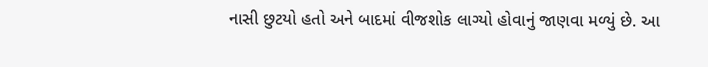નાસી છુટયો હતો અને બાદમાં વીજશોક લાગ્યો હોવાનું જાણવા મળ્યું છે. આ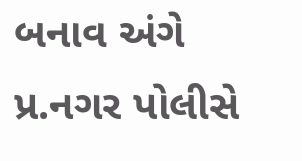બનાવ અંગે પ્ર.નગર પોલીસે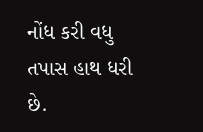નોંધ કરી વધુ તપાસ હાથ ધરી છે.